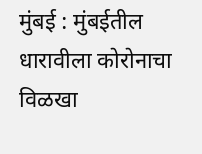मुंबई : मुंबईतील धारावीला कोरोनाचा विळखा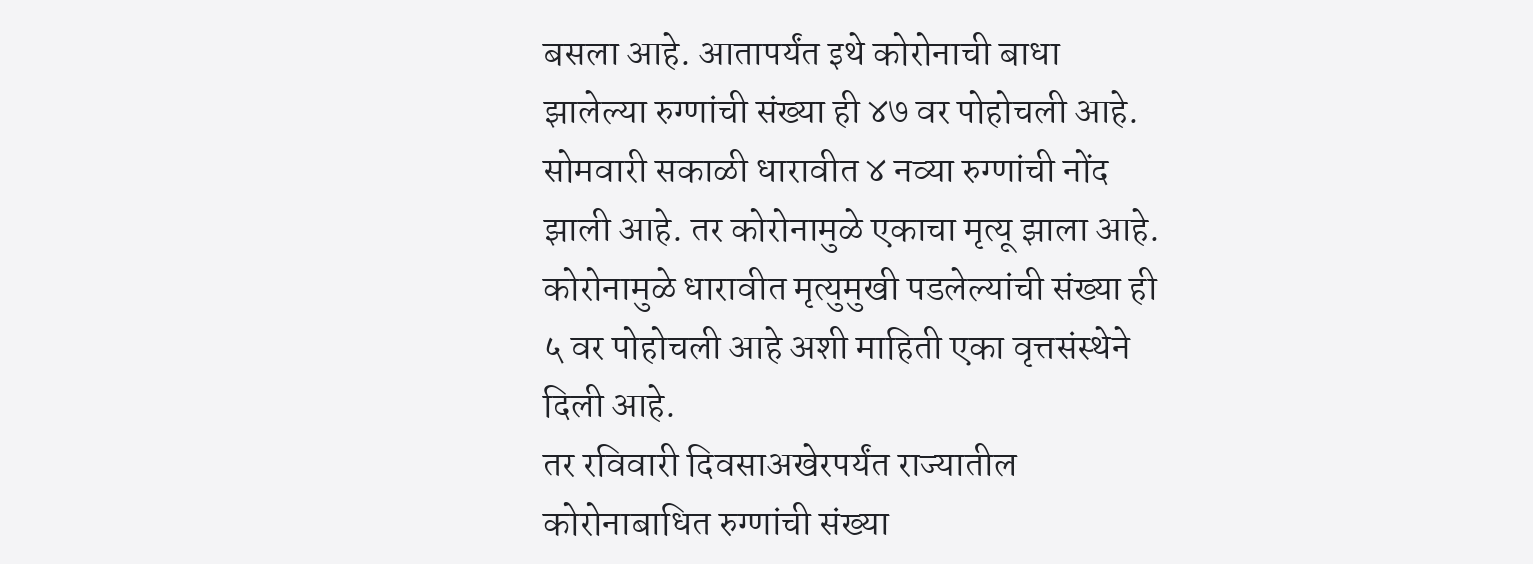बसला आहे. आतापर्यंत इथे कोरोनाची बाधा झालेल्या रुग्णांची संख्या ही ४७ वर पोहोचली आहे. सोमवारी सकाळी धारावीत ४ नव्या रुग्णांची नोंद झाली आहे. तर कोरोनामुळे एकाचा मृत्यू झाला आहे. कोरोनामुळे धारावीत मृत्युमुखी पडलेल्यांची संख्या ही ५ वर पोहोचली आहे अशी माहिती एका वृत्तसंस्थेने दिली आहे.
तर रविवारी दिवसाअखेरपर्यंत राज्यातील कोरोनाबाधित रुग्णांची संख्या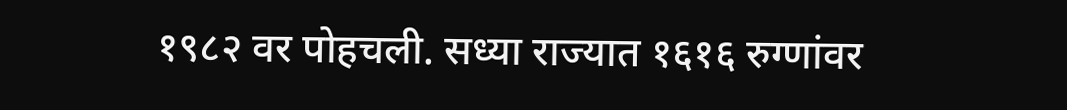१९८२ वर पोहचली. सध्या राज्यात १६१६ रुग्णांवर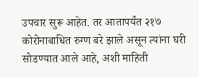उपचार सुरू आहेत. तर आतापर्यंत २१७ कोरोनाबाधित रुग्ण बरे झाले असून त्यांना घरी सोडण्यात आले आहे, अशी माहिती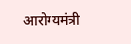आरोग्यमंत्री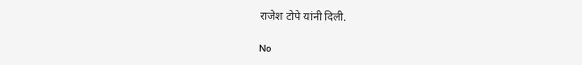राजेश टोपे यांनी दिली.

No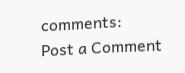comments:
Post a Comment